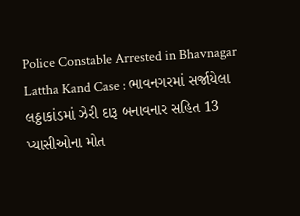Police Constable Arrested in Bhavnagar Lattha Kand Case : ભાવનગરમાં સર્જાયેલા લઠ્ઠાકાંડમાં ઝેરી દારૂ બનાવનાર સહિત 13 પ્યાસીઓના મોત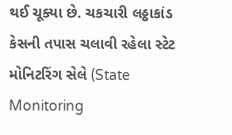થઈ ચૂક્યા છે. ચકચારી લઠ્ઠાકાંડ કેસની તપાસ ચલાવી રહેલા સ્ટેટ મોનિટરિંગ સેલે (State Monitoring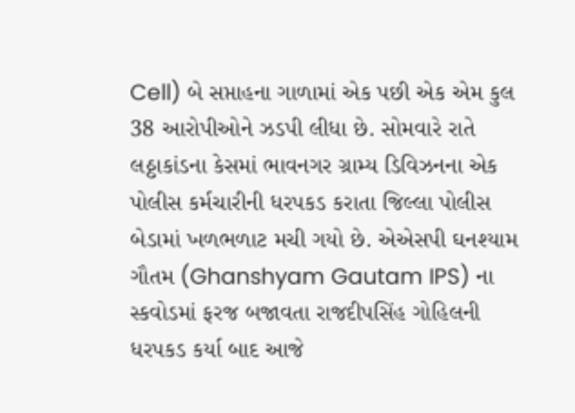Cell) બે સપ્તાહના ગાળામાં એક પછી એક એમ કુલ 38 આરોપીઓને ઝડપી લીધા છે. સોમવારે રાતે લઠ્ઠાકાંડના કેસમાં ભાવનગર ગ્રામ્ય ડિવિઝનના એક પોલીસ કર્મચારીની ધરપકડ કરાતા જિલ્લા પોલીસ બેડામાં ખળભળાટ મચી ગયો છે. એએસપી ઘનશ્યામ ગૌતમ (Ghanshyam Gautam IPS) ના સ્કવોડમાં ફરજ બજાવતા રાજદીપસિંહ ગોહિલની ધરપકડ કર્યા બાદ આજે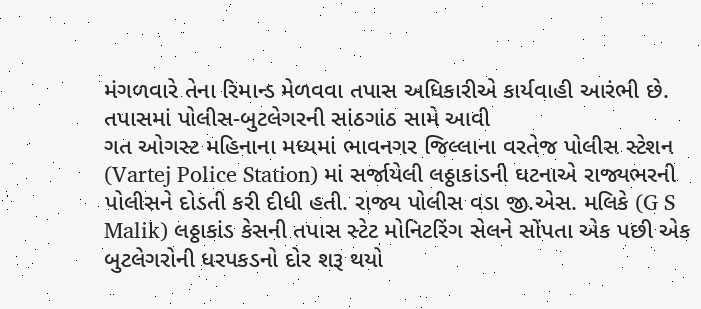મંગળવારે તેના રિમાન્ડ મેળવવા તપાસ અધિકારીએ કાર્યવાહી આરંભી છે.
તપાસમાં પોલીસ-બુટલેગરની સાંઠગાંઠ સામે આવી
ગત ઓગસ્ટ મહિનાના મધ્યમાં ભાવનગર જિલ્લાના વરતેજ પોલીસ સ્ટેશન (Vartej Police Station) માં સર્જાયેલી લઠ્ઠાકાંડની ઘટનાએ રાજ્યભરની પોલીસને દોડતી કરી દીધી હતી. રાજ્ય પોલીસ વડા જી.એસ. મલિકે (G S Malik) લઠ્ઠાકાંડ કેસની તપાસ સ્ટેટ મોનિટરિંગ સેલને સોંપતા એક પછી એક બુટલેગરોની ધરપકડનો દોર શરૂ થયો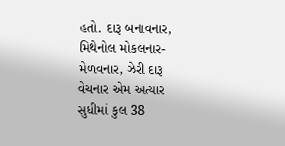હતો. દારૂ બનાવનાર, મિથેનોલ મોકલનાર-મેળવનાર, ઝેરી દારૂ વેચનાર એમ અત્યાર સુધીમાં કુલ 38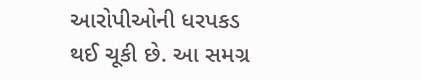આરોપીઓની ધરપકડ થઈ ચૂકી છે. આ સમગ્ર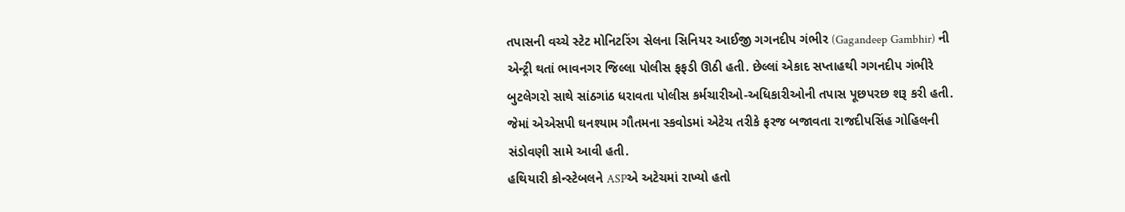તપાસની વચ્ચે સ્ટેટ મોનિટરિંગ સેલના સિનિયર આઈજી ગગનદીપ ગંભીર (Gagandeep Gambhir) ની એન્ટ્રી થતાં ભાવનગર જિલ્લા પોલીસ ફફડી ઊઠી હતી. છેલ્લાં એકાદ સપ્તાહથી ગગનદીપ ગંભીરે બુટલેગરો સાથે સાંઠગાંઠ ધરાવતા પોલીસ કર્મચારીઓ-અધિકારીઓની તપાસ પૂછપરછ શરૂ કરી હતી. જેમાં એએસપી ઘનશ્યામ ગૌતમના સ્કવોડમાં એટેચ તરીકે ફરજ બજાવતા રાજદીપસિંહ ગોહિલની સંડોવણી સામે આવી હતી.
હથિયારી કોન્સ્ટેબલને ASPએ અટેચમાં રાખ્યો હતો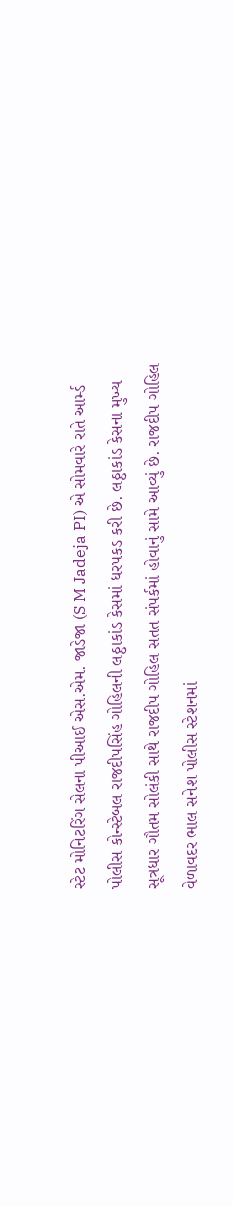સ્ટેટ મોનિટરિંગ સેલના પીઆઈ એસ.એમ. જાડેજા (S M Jadeja PI) એ સોમવારે રાતે આર્મ્ડ પોલીસ કોન્સ્ટેબલ રાજદીપસિંહ ગોહિલની લઠ્ઠાકાંડ કેસમાં ધરપકડ કરી છે. લઠ્ઠાકાંડ કેસના મુખ્ય સૂત્રધાર ગૌતમ સોલંકી સાથે રાજદીપ ગોહિલ સતત સંપર્કમાં હોવાનું સામે આવ્યું છે. રાજદીપ ગોહિલ વેળાવદર ભાલ સનેશ પોલીસ સ્ટેશનમાં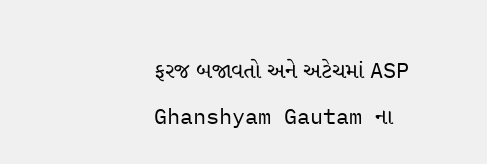ફરજ બજાવતો અને અટેચમાં ASP Ghanshyam Gautam ના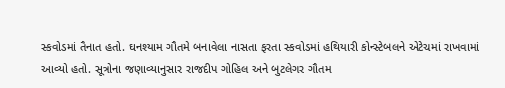સ્કવોડમાં તૈનાત હતો. ઘનશ્યામ ગૌતમે બનાવેલા નાસતા ફરતા સ્કવોડમાં હથિયારી કોન્સ્ટેબલને એટેચમાં રાખવામાં આવ્યો હતો. સૂત્રોના જણાવ્યાનુસાર રાજદીપ ગોહિલ અને બુટલેગર ગૌતમ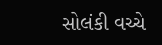સોલંકી વચ્ચે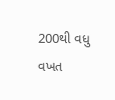200થી વધુ વખત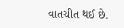વાતચીત થઈ છે.